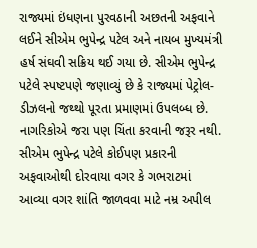રાજ્યમાં ઇંધણના પુરવઠાની અછતની અફવાને લઈને સીએમ ભુપેન્દ્ર પટેલ અને નાયબ મુખ્યમંત્રી હર્ષ સંઘવી સક્રિય થઈ ગયા છે. સીએમ ભુપેન્દ્ર પટેલે સ્પષ્ટપણે જણાવ્યું છે કે રાજ્યમાં પેટ્રોલ-ડીઝલનો જથ્થો પૂરતા પ્રમાણમાં ઉપલબ્ધ છે. નાગરિકોએ જરા પણ ચિંતા કરવાની જરૂર નથી. સીએમ ભુપેન્દ્ર પટેલે કોઈપણ પ્રકારની અફવાઓથી દોરવાયા વગર કે ગભરાટમાં આવ્યા વગર શાંતિ જાળવવા માટે નમ્ર અપીલ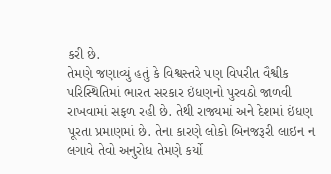કરી છે.
તેમણે જણાવ્યું હતું કે વિશ્વસ્તરે પણ વિપરીત વૈશ્વીક પરિસ્થિતિમાં ભારત સરકાર ઇંધણનો પુરવઠો જાળવી રાખવામાં સફળ રહી છે. તેથી રાજ્યમાં અને દેશમાં ઇંધણ પૂરતા પ્રમાણમાં છે. તેના કારણે લોકો બિનજરૂરી લાઇન ન લગાવે તેવો અનુરોધ તેમણે કર્યો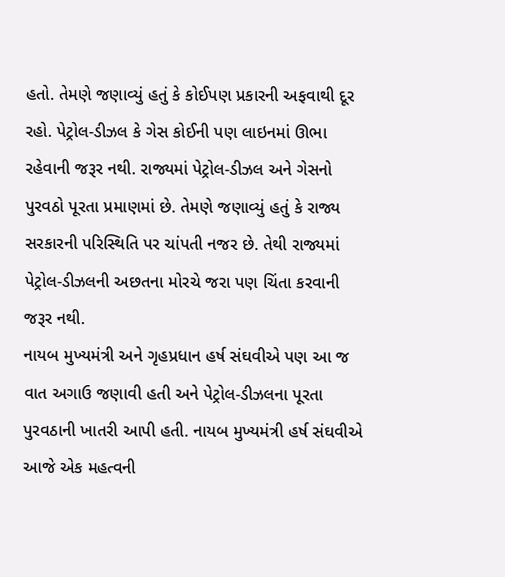હતો. તેમણે જણાવ્યું હતું કે કોઈપણ પ્રકારની અફવાથી દૂર રહો. પેટ્રોલ-ડીઝલ કે ગેસ કોઈની પણ લાઇનમાં ઊભા રહેવાની જરૂર નથી. રાજ્યમાં પેટ્રોલ-ડીઝલ અને ગેસનો પુરવઠો પૂરતા પ્રમાણમાં છે. તેમણે જણાવ્યું હતું કે રાજ્ય સરકારની પરિસ્થિતિ પર ચાંપતી નજર છે. તેથી રાજ્યમાં પેટ્રોલ-ડીઝલની અછતના મોરચે જરા પણ ચિંતા કરવાની જરૂર નથી.
નાયબ મુખ્યમંત્રી અને ગૃહપ્રધાન હર્ષ સંઘવીએ પણ આ જ વાત અગાઉ જણાવી હતી અને પેટ્રોલ-ડીઝલના પૂરતા પુરવઠાની ખાતરી આપી હતી. નાયબ મુખ્યમંત્રી હર્ષ સંઘવીએ આજે એક મહત્વની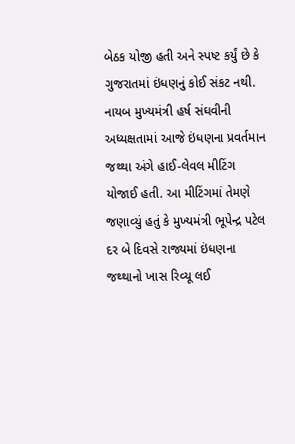બેઠક યોજી હતી અને સ્પષ્ટ કર્યું છે કે ગુજરાતમાં ઇંધણનું કોઈ સંકટ નથી.
નાયબ મુખ્યમંત્રી હર્ષ સંઘવીની અધ્યક્ષતામાં આજે ઇંધણના પ્રવર્તમાન જથ્થા અંગે હાઈ-લેવલ મીટિંગ યોજાઈ હતી. આ મીટિંગમાં તેમણે જણાવ્યું હતું કે મુખ્યમંત્રી ભૂપેન્દ્ર પટેલ દર બે દિવસે રાજ્યમાં ઇંધણના જથ્થાનો ખાસ રિવ્યૂ લઈ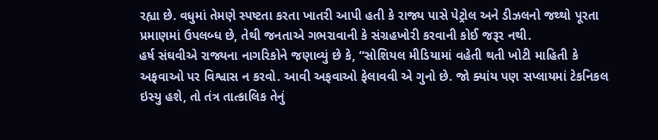રહ્યા છે. વધુમાં તેમણે સ્પષ્ટતા કરતા ખાતરી આપી હતી કે રાજ્ય પાસે પેટ્રોલ અને ડીઝલનો જથ્થો પૂરતા પ્રમાણમાં ઉપલબ્ધ છે, તેથી જનતાએ ગભરાવાની કે સંગ્રહખોરી કરવાની કોઈ જરૂર નથી.
હર્ષ સંઘવીએ રાજ્યના નાગરિકોને જણાવ્યું છે કે, “સોશિયલ મીડિયામાં વહેતી થતી ખોટી માહિતી કે અફવાઓ પર વિશ્વાસ ન કરવો. આવી અફવાઓ ફેલાવવી એ ગુનો છે. જો ક્યાંય પણ સપ્લાયમાં ટેકનિકલ ઇસ્યુ હશે, તો તંત્ર તાત્કાલિક તેનું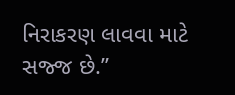નિરાકરણ લાવવા માટે સજ્જ છે.”